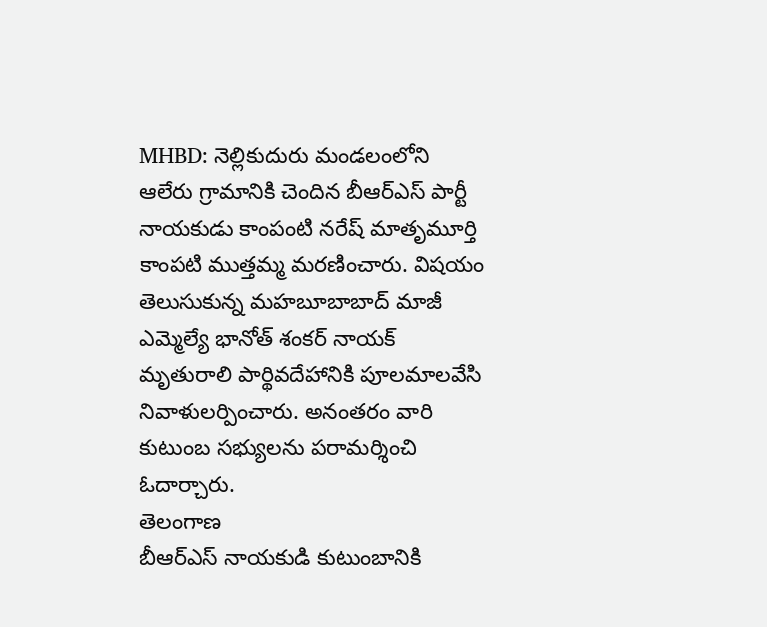MHBD: నెల్లికుదురు మండలంలోని ఆలేరు గ్రామానికి చెందిన బీఆర్ఎస్ పార్టీ నాయకుడు కాంపంటి నరేష్ మాతృమూర్తి కాంపటి ముత్తమ్మ మరణించారు. విషయం తెలుసుకున్న మహబూబాబాద్ మాజీ ఎమ్మెల్యే భానోత్ శంకర్ నాయక్ మృతురాలి పార్థివదేహానికి పూలమాలవేసి నివాళులర్పించారు. అనంతరం వారి కుటుంబ సభ్యులను పరామర్శించి ఓదార్చారు.
తెలంగాణ
బీఆర్ఎస్ నాయకుడి కుటుంబానికి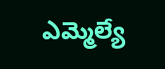ఎమ్మెల్యే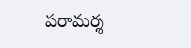పరామర్శ